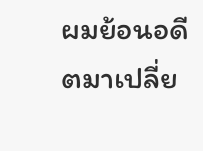ผมย้อนอดีตมาเปลี่ย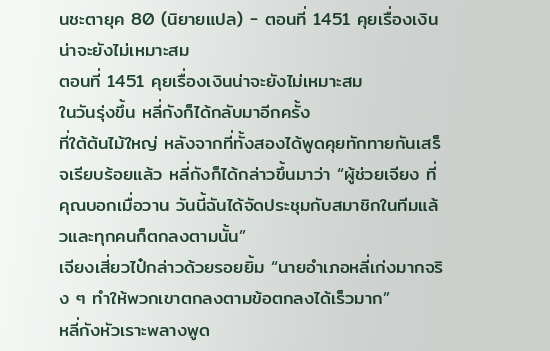นชะตายุค 80 (นิยายแปล) - ตอนที่ 1451 คุยเรื่องเงินน่าจะยังไม่เหมาะสม
ตอนที่ 1451 คุยเรื่องเงินน่าจะยังไม่เหมาะสม
ในวันรุ่งขึ้น หลี่กังก็ได้กลับมาอีกครั้ง
ที่ใต้ต้นไม้ใหญ่ หลังจากที่ทั้งสองได้พูดคุยทักทายกันเสร็จเรียบร้อยแล้ว หลี่กังก็ได้กล่าวขึ้นมาว่า “ผู้ช่วยเจียง ที่คุณบอกเมื่อวาน วันนี้ฉันได้จัดประชุมกับสมาชิกในทีมแล้วและทุกคนก็ตกลงตามนั้น”
เจียงเสี่ยวไป๋กล่าวด้วยรอยยิ้ม “นายอำเภอหลี่เก่งมากจริง ๆ ทำให้พวกเขาตกลงตามข้อตกลงได้เร็วมาก”
หลี่กังหัวเราะพลางพูด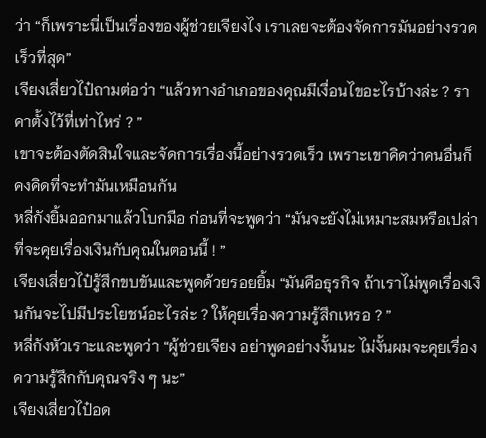ว่า “ก็เพราะนี่เป็นเรื่องของผู้ช่วยเจียงไง เราเลยจะต้องจัดการมันอย่างรวดเร็วที่สุด”
เจียงเสี่ยวไป๋ถามต่อว่า “แล้วทางอำเภอของคุณมีเงื่อนไขอะไรบ้างล่ะ ? ราคาตั้งไว้ที่เท่าไหร่ ? ”
เขาจะต้องตัดสินใจและจัดการเรื่องนี้อย่างรวดเร็ว เพราะเขาคิดว่าคนอื่นก็คงคิดที่จะทำมันเหมือนกัน
หลี่กังยิ้มออกมาแล้วโบกมือ ก่อนที่จะพูดว่า “มันจะยังไม่เหมาะสมหรือเปล่าที่จะคุยเรื่องเงินกับคุณในตอนนี้ ! ”
เจียงเสี่ยวไป๋รู้สึกขบขันและพูดด้วยรอยยิ้ม “มันคือธุรกิจ ถ้าเราไม่พูดเรื่องเงินกันจะไปมีประโยชน์อะไรล่ะ ? ให้คุยเรื่องความรู้สึกเหรอ ? ”
หลี่กังหัวเราะและพูดว่า “ผู้ช่วยเจียง อย่าพูดอย่างงั้นนะ ไม่งั้นผมจะคุยเรื่องความรู้สึกกับคุณจริง ๆ นะ”
เจียงเสี่ยวไป๋อด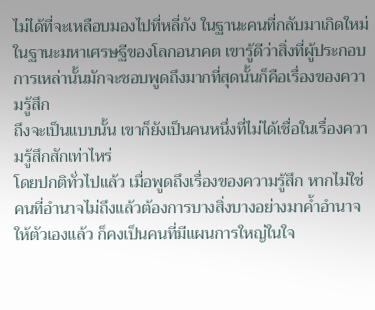ไม่ได้ที่จะเหลือบมองไปที่หลี่กัง ในฐานะคนที่กลับมาเกิดใหม่ ในฐานะมหาเศรษฐีของโลกอนาคต เขารู้ดีว่าสิ่งที่ผู้ประกอบการเหล่านั้นมักจะชอบพูดถึงมากที่สุดนั้นก็คือเรื่องของความรู้สึก
ถึงจะเป็นแบบนั้น เขาก็ยังเป็นคนหนึ่งที่ไม่ได้เชื่อในเรื่องความรู้สึกสักเท่าไหร่
โดยปกติทั่วไปแล้ว เมื่อพูดถึงเรื่องของความรู้สึก หากไม่ใช่คนที่อำนาจไม่ถึงแล้วต้องการบางสิ่งบางอย่างมาค้ำอำนาจให้ตัวเองแล้ว ก็คงเป็นคนที่มีแผนการใหญ่ในใจ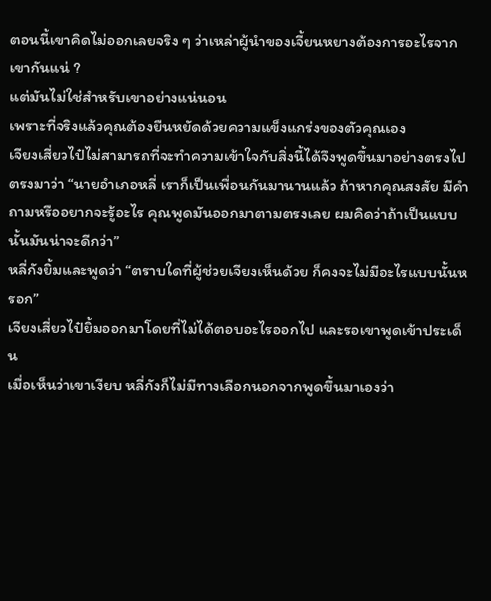ตอนนี้เขาคิดไม่ออกเลยจริง ๆ ว่าเหล่าผู้นำของเจี้ยนหยางต้องการอะไรจากเขากันแน่ ?
แต่มันไม่ใช่สำหรับเขาอย่างแน่นอน
เพราะที่จริงแล้วคุณต้องยืนหยัดด้วยความแข็งแกร่งของตัวคุณเอง
เจียงเสี่ยวไป๋ไม่สามารถที่จะทำความเข้าใจกับสิ่งนี้ได้จึงพูดขึ้นมาอย่างตรงไปตรงมาว่า “นายอำเภอหลี่ เราก็เป็นเพื่อนกันมานานแล้ว ถ้าหากคุณสงสัย มีคำถามหรืออยากจะรู้อะไร คุณพูดมันออกมาตามตรงเลย ผมคิดว่าถ้าเป็นแบบนั้นมันน่าจะดีกว่า”
หลี่กังยิ้มและพูดว่า “ตราบใดที่ผู้ช่วยเจียงเห็นด้วย ก็คงจะไม่มีอะไรแบบนั้นหรอก”
เจียงเสี่ยวไป๋ยิ้มออกมาโดยที่ไม่ได้ตอบอะไรออกไป และรอเขาพูดเข้าประเด็น
เมื่อเห็นว่าเขาเงียบ หลี่กังก็ไม่มีทางเลือกนอกจากพูดขึ้นมาเองว่า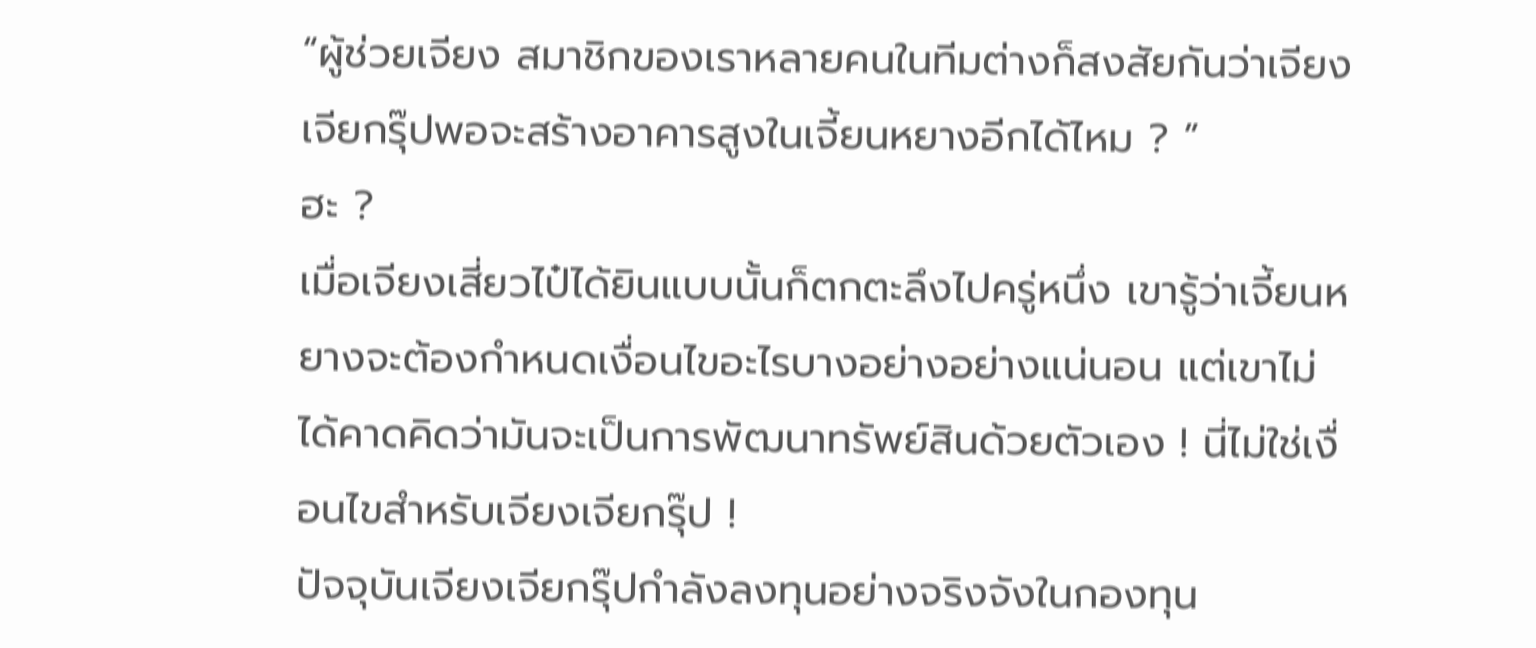“ผู้ช่วยเจียง สมาชิกของเราหลายคนในทีมต่างก็สงสัยกันว่าเจียงเจียกรุ๊ปพอจะสร้างอาคารสูงในเจี้ยนหยางอีกได้ไหม ? ”
ฮะ ?
เมื่อเจียงเสี่ยวไป๋ได้ยินแบบนั้นก็ตกตะลึงไปครู่หนึ่ง เขารู้ว่าเจี้ยนหยางจะต้องกำหนดเงื่อนไขอะไรบางอย่างอย่างแน่นอน แต่เขาไม่ได้คาดคิดว่ามันจะเป็นการพัฒนาทรัพย์สินด้วยตัวเอง ! นี่ไม่ใช่เงื่อนไขสำหรับเจียงเจียกรุ๊ป !
ปัจจุบันเจียงเจียกรุ๊ปกำลังลงทุนอย่างจริงจังในกองทุน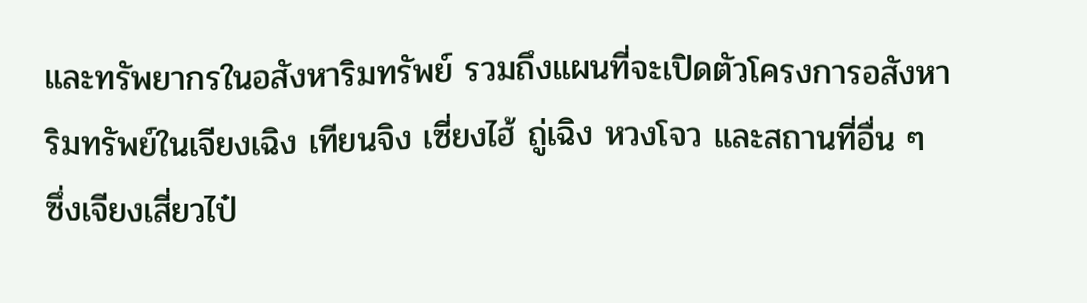และทรัพยากรในอสังหาริมทรัพย์ รวมถึงแผนที่จะเปิดตัวโครงการอสังหาริมทรัพย์ในเจียงเฉิง เทียนจิง เซี่ยงไฮ้ ถู่เฉิง หวงโจว และสถานที่อื่น ๆ
ซึ่งเจียงเสี่ยวไป๋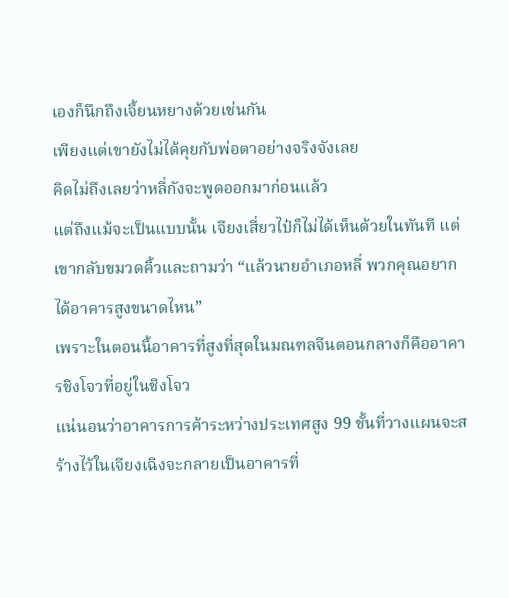เองก็นึกถึงเจี้ยนหยางด้วยเช่นกัน
เพียงแต่เขายังไม่ได้คุยกับพ่อตาอย่างจริงจังเลย
คิดไม่ถึงเลยว่าหลี่กังจะพูดออกมาก่อนแล้ว
แต่ถึงแม้จะเป็นแบบนั้น เจียงเสี่ยวไป๋ก็ไม่ได้เห็นด้วยในทันที แต่เขากลับขมวดคิ้วและถามว่า “แล้วนายอำเภอหลี่ พวกคุณอยากได้อาคารสูงขนาดไหน”
เพราะในตอนนี้อาคารที่สูงที่สุดในมณฑลจีนตอนกลางก็คืออาคารชิงโจวที่อยู่ในชิงโจว
แน่นอนว่าอาคารการค้าระหว่างประเทศสูง 99 ชั้นที่วางแผนจะสร้างไว้ในเจียงเฉิงจะกลายเป็นอาคารที่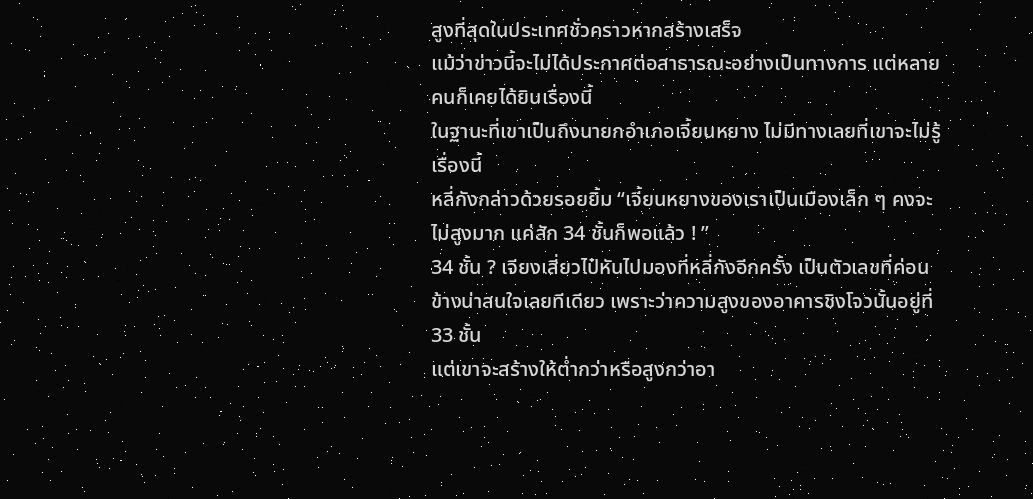สูงที่สุดในประเทศชั่วคราวหากสร้างเสร็จ
แม้ว่าข่าวนี้จะไม่ได้ประกาศต่อสาธารณะอย่างเป็นทางการ แต่หลายคนก็เคยได้ยินเรื่องนี้
ในฐานะที่เขาเป็นถึงนายกอำเภอเจี้ยนหยาง ไม่มีทางเลยที่เขาจะไม่รู้เรื่องนี้
หลี่กังกล่าวด้วยรอยยิ้ม “เจี้ยนหยางของเราเป็นเมืองเล็ก ๆ คงจะไม่สูงมาก แค่สัก 34 ชั้นก็พอแล้ว ! ”
34 ชั้น ? เจียงเสี่ยวไป๋หันไปมองที่หลี่กังอีกครั้ง เป็นตัวเลขที่ค่อนข้างน่าสนใจเลยทีเดียว เพราะว่าความสูงของอาคารชิงโจวนั้นอยู่ที่ 33 ชั้น
แต่เขาจะสร้างให้ต่ำกว่าหรือสูงกว่าอา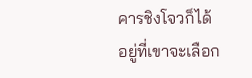คารชิงโจวก็ได้ อยู่ที่เขาจะเลือก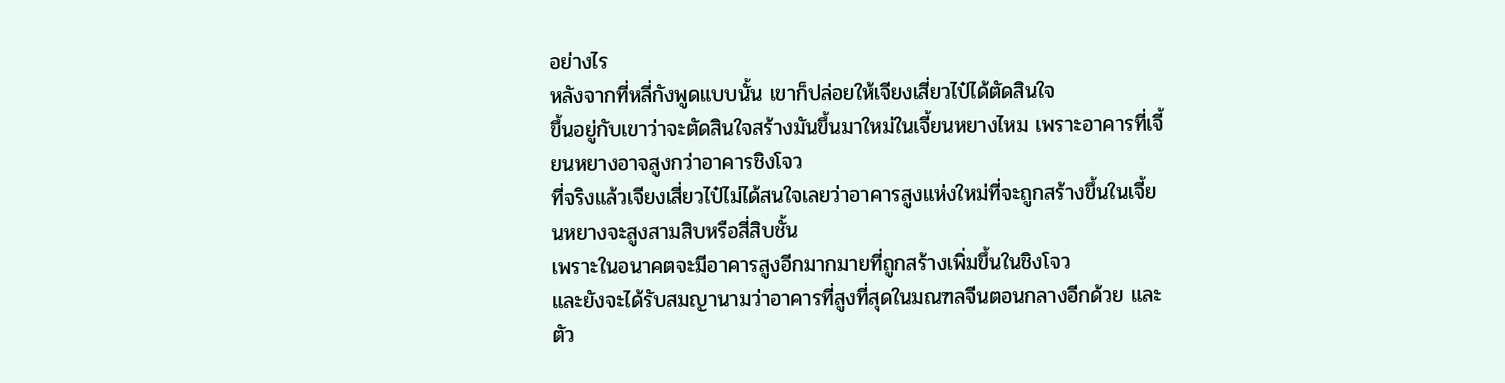อย่างไร
หลังจากที่หลี่กังพูดแบบนั้น เขาก็ปล่อยให้เจียงเสี่ยวไป๋ได้ตัดสินใจ
ขึ้นอยู่กับเขาว่าจะตัดสินใจสร้างมันขึ้นมาใหม่ในเจี้ยนหยางไหม เพราะอาคารที่เจี้ยนหยางอาจสูงกว่าอาคารชิงโจว
ที่จริงแล้วเจียงเสี่ยวไป๋ไม่ได้สนใจเลยว่าอาคารสูงแห่งใหม่ที่จะถูกสร้างขึ้นในเจี้ยนหยางจะสูงสามสิบหรือสี่สิบชั้น
เพราะในอนาคตจะมีอาคารสูงอีกมากมายที่ถูกสร้างเพิ่มขึ้นในชิงโจว
และยังจะได้รับสมญานามว่าอาคารที่สูงที่สุดในมณฑลจีนตอนกลางอีกด้วย และตัว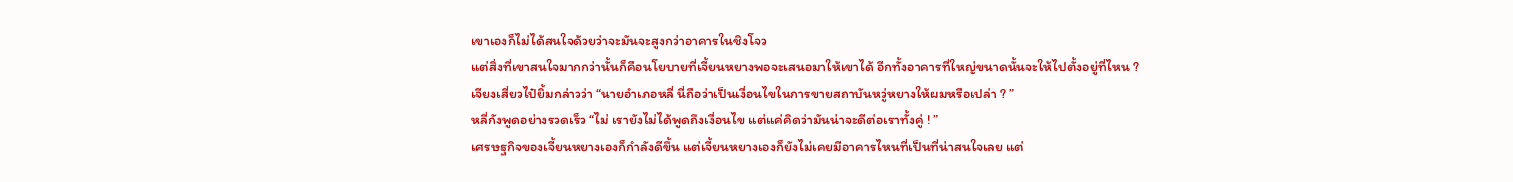เขาเองก็ไม่ได้สนใจด้วยว่าจะมันจะสูงกว่าอาคารในชิงโจว
แต่สิ่งที่เขาสนใจมากกว่านั้นก็คือนโยบายที่เจี้ยนหยางพอจะเสนอมาให้เขาได้ อีกทั้งอาคารที่ใหญ่ขนาดนั้นจะให้ไปตั้งอยู่ที่ไหน ?
เจียงเสี่ยวไป๋ยิ้มกล่าวว่า “นายอำเภอหลี่ นี่ถือว่าเป็นเงื่อนไขในการขายสถาบันหวู่หยางให้ผมหรือเปล่า ? ”
หลี่กังพูดอย่างรวดเร็ว “ไม่ เรายังไม่ได้พูดถึงเงื่อนไข แต่แค่คิดว่ามันน่าจะดีต่อเราทั้งคู่ ! ”
เศรษฐกิจของเจี้ยนหยางเองก็กำลังดีขึ้น แต่เจี้ยนหยางเองก็ยังไม่เคยมีอาคารไหนที่เป็นที่น่าสนใจเลย แต่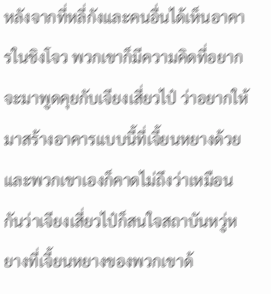หลังจากที่หลี่กังและคนอื่นได้เห็นอาคารในชิงโจว พวกเขาก็มีความคิดที่อยากจะมาพูดคุยกับเจียงเสี่ยวไป๋ ว่าอยากให้มาสร้างอาคารแบบนี้ที่เจี้ยนหยางด้วย
และพวกเขาเองก็คาดไม่ถึงว่าเหมือนกันว่าเจียงเสี่ยวไป๋ก็สนใจสถาบันหวู่หยางที่เจี้ยนหยางของพวกเขาด้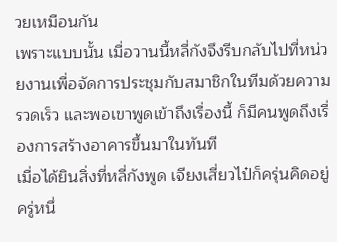วยเหมือนกัน
เพราะแบบนั้น เมื่อวานนี้หลี่กังจึงรีบกลับไปที่หน่วยงานเพื่อจัดการประชุมกับสมาชิกในทีมด้วยความรวดเร็ว และพอเขาพูดเข้าถึงเรื่องนี้ ก็มีคนพูดถึงเรื่องการสร้างอาคารขึ้นมาในทันที
เมื่อได้ยินสิ่งที่หลี่กังพูด เจียงเสี่ยวไป๋ก็ครุ่นคิดอยู่ครู่หนึ่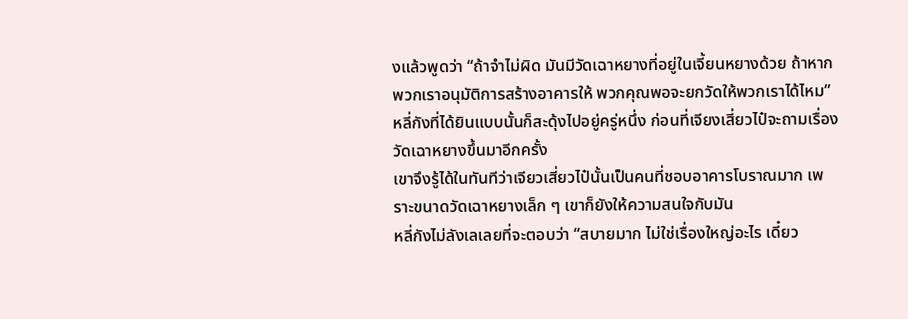งแล้วพูดว่า “ถ้าจำไม่ผิด มันมีวัดเฉาหยางที่อยู่ในเจี้ยนหยางด้วย ถ้าหากพวกเราอนุมัติการสร้างอาคารให้ พวกคุณพอจะยกวัดให้พวกเราได้ไหม”
หลี่กังที่ได้ยินแบบนั้นก็สะดุ้งไปอยู่ครู่หนึ่ง ก่อนที่เจียงเสี่ยวไป๋จะถามเรื่องวัดเฉาหยางขึ้นมาอีกครั้ง
เขาจึงรู้ได้ในทันทีว่าเจียวเสี่ยวไป๋นั้นเป็นคนที่ชอบอาคารโบราณมาก เพราะขนาดวัดเฉาหยางเล็ก ๆ เขาก็ยังให้ความสนใจกับมัน
หลี่กังไม่ลังเลเลยที่จะตอบว่า “สบายมาก ไม่ใช่เรื่องใหญ่อะไร เดี๋ยว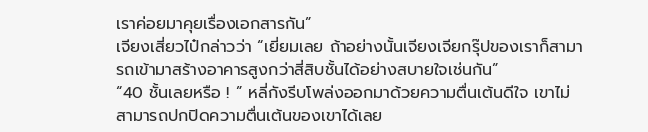เราค่อยมาคุยเรื่องเอกสารกัน”
เจียงเสี่ยวไป๋กล่าวว่า “เยี่ยมเลย ถ้าอย่างนั้นเจียงเจียกรุ๊ปของเราก็สามารถเข้ามาสร้างอาคารสูงกว่าสี่สิบชั้นได้อย่างสบายใจเช่นกัน”
“40 ชั้นเลยหรือ ! ” หลี่กังรีบโพล่งออกมาด้วยความตื่นเต้นดีใจ เขาไม่สามารถปกปิดความตื่นเต้นของเขาได้เลย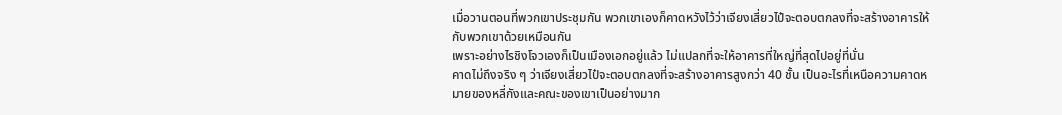เมื่อวานตอนที่พวกเขาประชุมกัน พวกเขาเองก็คาดหวังไว้ว่าเจียงเสี่ยวไป๋จะตอบตกลงที่จะสร้างอาคารให้กับพวกเขาด้วยเหมือนกัน
เพราะอย่างไรชิงโจวเองก็เป็นเมืองเอกอยู่แล้ว ไม่แปลกที่จะให้อาคารที่ใหญ่ที่สุดไปอยู่ที่นั่น
คาดไม่ถึงจริง ๆ ว่าเจียงเสี่ยวไป๋จะตอบตกลงที่จะสร้างอาคารสูงกว่า 40 ชั้น เป็นอะไรที่เหนือความคาดหมายของหลี่กังและคณะของเขาเป็นอย่างมาก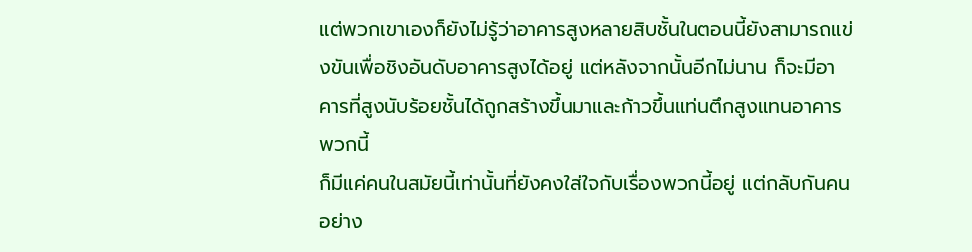แต่พวกเขาเองก็ยังไม่รู้ว่าอาคารสูงหลายสิบชั้นในตอนนี้ยังสามารถแข่งขันเพื่อชิงอันดับอาคารสูงได้อยู่ แต่หลังจากนั้นอีกไม่นาน ก็จะมีอาคารที่สูงนับร้อยชั้นได้ถูกสร้างขึ้นมาและก้าวขึ้นแท่นตึกสูงแทนอาคารพวกนี้
ก็มีแค่คนในสมัยนี้เท่านั้นที่ยังคงใส่ใจกับเรื่องพวกนี้อยู่ แต่กลับกันคนอย่าง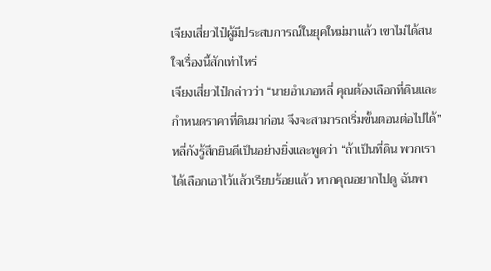เจียงเสี่ยวไป๋ผู้มีประสบการณ์ในยุคใหม่มาแล้ว เขาไม่ได้สนใจเรื่องนี้สักเท่าไหร่
เจียงเสี่ยวไป๋กล่าวว่า “นายอำเภอหลี่ คุณต้องเลือกที่ดินและกำหนดราคาที่ดินมาก่อน จึงจะสามารถเริ่มขั้นตอนต่อไปได้”
หลี่กังรู้สึกยินดีเป็นอย่างยิ่งและพูดว่า “ถ้าเป็นที่ดิน พวกเราได้เลือกเอาไว้แล้วเรียบร้อยแล้ว หากคุณอยากไปดู ฉันพา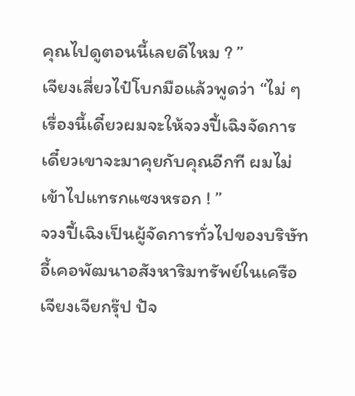คุณไปดูตอนนี้เลยดีไหม ? ”
เจียงเสี่ยวไป๋โบกมือแล้วพูดว่า “ไม่ ๆ เรื่องนี้เดี๋ยวผมจะให้จวงปี้เฉิงจัดการ เดี๋ยวเขาจะมาคุยกับคุณอีกที ผมไม่เข้าไปแทรกแซงหรอก ! ”
จวงปี้เฉิงเป็นผู้จัดการทั่วไปของบริษัทอี้เคอพัฒนาอสังหาริมทรัพย์ในเครือเจียงเจียกรุ๊ป ปัจ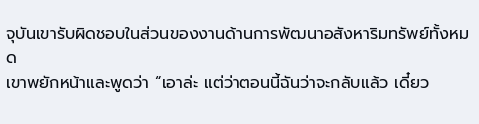จุบันเขารับผิดชอบในส่วนของงานด้านการพัฒนาอสังหาริมทรัพย์ทั้งหมด
เขาพยักหน้าและพูดว่า “เอาล่ะ แต่ว่าตอนนี้ฉันว่าจะกลับแล้ว เดี๋ยว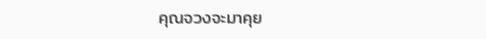คุณจวงจะมาคุย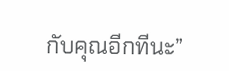กับคุณอีกทีนะ”